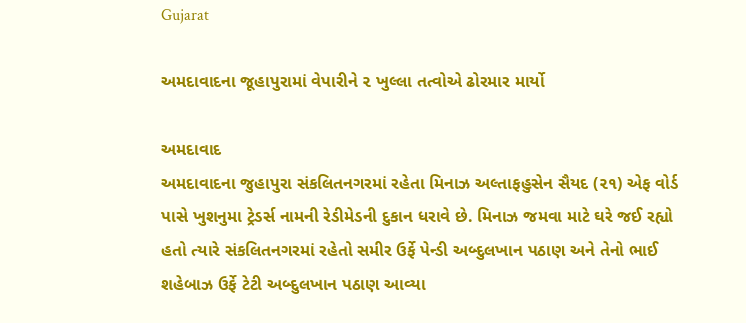Gujarat

અમદાવાદના જૂહાપુરામાં વેપારીને ૨ ખુલ્લા તત્વોએ ઢોરમાર માર્યો

અમદાવાદ
અમદાવાદના જુહાપુરા સંકલિતનગરમાં રહેતા મિનાઝ અલ્તાફહુસેન સૈયદ (૨૧) એફ વોર્ડ પાસે ખુશનુમા ટ્રેડર્સ નામની રેડીમેડની દુકાન ધરાવે છે. મિનાઝ જમવા માટે ઘરે જઈ રહ્યો હતો ત્યારે સંકલિતનગરમાં રહેતો સમીર ઉર્ફે પેન્ડી અબ્દુલખાન પઠાણ અને તેનો ભાઈ શહેબાઝ ઉર્ફે ટેટી અબ્દુલખાન પઠાણ આવ્યા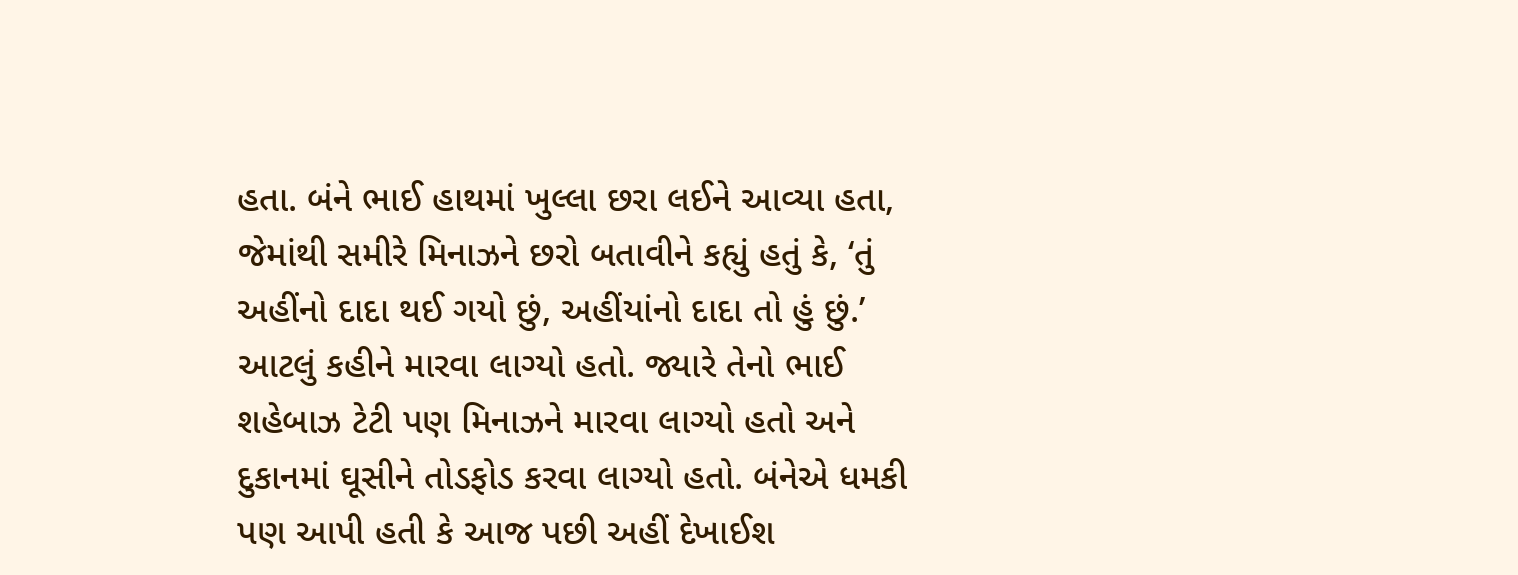હતા. બંને ભાઈ હાથમાં ખુલ્લા છરા લઈને આવ્યા હતા, જેમાંથી સમીરે મિનાઝને છરો બતાવીને કહ્યું હતું કે, ‘તું અહીંનો દાદા થઈ ગયો છું, અહીંયાંનો દાદા તો હું છું.’ આટલું કહીને મારવા લાગ્યો હતો. જ્યારે તેનો ભાઈ શહેબાઝ ટેટી પણ મિનાઝને મારવા લાગ્યો હતો અને દુકાનમાં ઘૂસીને તોડફોડ કરવા લાગ્યો હતો. બંનેએ ધમકી પણ આપી હતી કે આજ પછી અહીં દેખાઈશ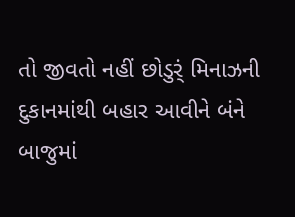તો જીવતો નહીં છોડુર્ં મિનાઝની દુકાનમાંથી બહાર આવીને બંને બાજુમાં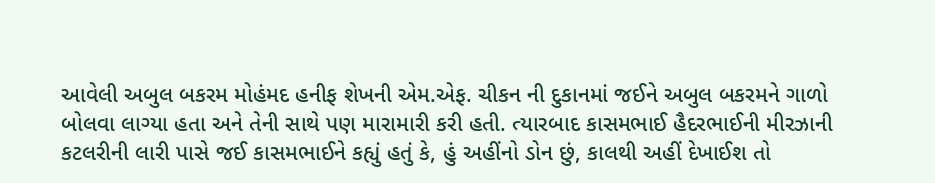આવેલી અબુલ બકરમ મોહંમદ હનીફ શેખની એમ.એફ. ચીકન ની દુકાનમાં જઈને અબુલ બકરમને ગાળો બોલવા લાગ્યા હતા અને તેની સાથે પણ મારામારી કરી હતી. ત્યારબાદ કાસમભાઈ હૈદરભાઈની મીરઝાની કટલરીની લારી પાસે જઈ કાસમભાઈને કહ્યું હતું કે, હું અહીંનો ડોન છું, કાલથી અહીં દેખાઈશ તો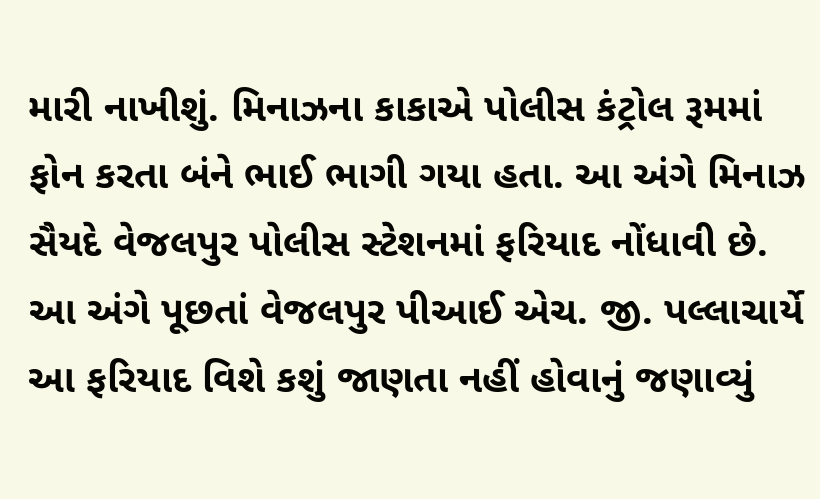મારી નાખીશું. મિનાઝના કાકાએ પોલીસ કંટ્રોલ રૂમમાં ફોન કરતા બંને ભાઈ ભાગી ગયા હતા. આ અંગે મિનાઝ સૈયદે વેજલપુર પોલીસ સ્ટેશનમાં ફરિયાદ નોંધાવી છે. આ અંગે પૂછતાં વેજલપુર પીઆઈ એચ. જી. પલ્લાચાર્યે આ ફરિયાદ વિશે કશું જાણતા નહીં હોવાનું જણાવ્યું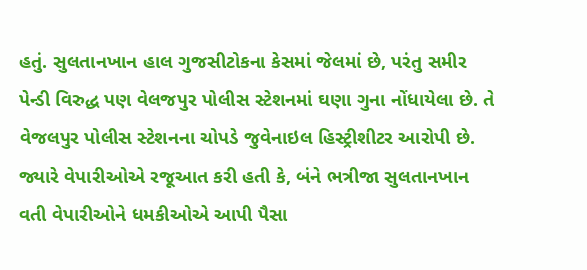હતું. સુલતાનખાન હાલ ગુજસીટોકના કેસમાં જેલમાં છે, પરંતુ સમીર પેન્ડી વિરુદ્ધ પણ વેલજપુર પોલીસ સ્ટેશનમાં ઘણા ગુના નોંધાયેલા છે. તે વેજલપુર પોલીસ સ્ટેશનના ચોપડે જુવેનાઇલ હિસ્ટ્રીશીટર આરોપી છે. જ્યારે વેપારીઓએ રજૂઆત કરી હતી કે, બંને ભત્રીજા સુલતાનખાન વતી વેપારીઓને ધમકીઓએ આપી પૈસા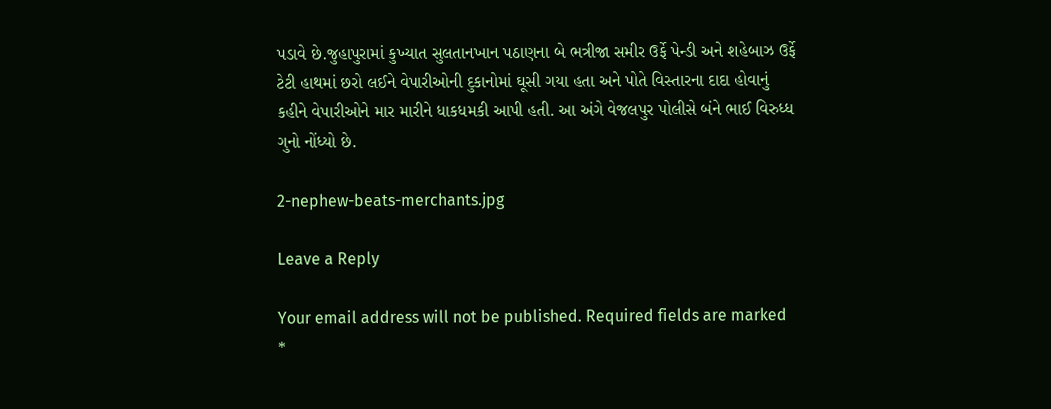પડાવે છે.જુહાપુરામાં કુખ્યાત સુલતાનખાન પઠાણના બે ભત્રીજા સમીર ઉર્ફે પેન્ડી અને શહેબાઝ ઉર્ફે ટેટી હાથમાં છરો લઈને વેપારીઓની દુકાનોમાં ઘૂસી ગયા હતા અને પોતે વિસ્તારના દાદા હોવાનું કહીને વેપારીઓને માર મારીને ધાકધમકી આપી હતી. આ અંગે વેજલપુર પોલીસે બંને ભાઈ વિરુધ્ધ ગુનો નોંધ્યો છે.

2-nephew-beats-merchants.jpg

Leave a Reply

Your email address will not be published. Required fields are marked *